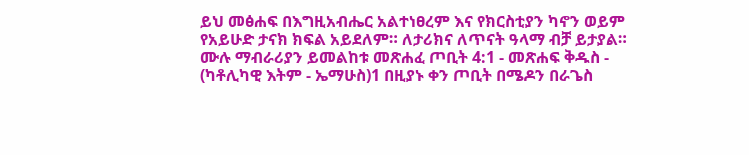ይህ መፅሐፍ በእግዚአብሔር አልተነፀረም እና የክርስቲያን ካኖን ወይም የአይሁድ ታናክ ክፍል አይደለም። ለታሪክና ለጥናት ዓላማ ብቻ ይታያል። ሙሉ ማብራሪያን ይመልከቱ መጽሐፈ ጦቢት 4:1 - መጽሐፍ ቅዱስ - (ካቶሊካዊ እትም - ኤማሁስ)1 በዚያኑ ቀን ጦቢት በሜዶን በራጌስ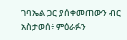ገባኤል ጋር ያሰቀመጠውን ብር አስታወሰ፥ ምዕራፉን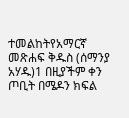ተመልከትየአማርኛ መጽሐፍ ቅዱስ (ሰማንያ አሃዱ)1 በዚያችም ቀን ጦቢት በሜዶን ክፍል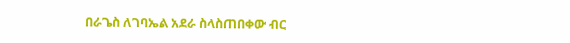በራጌስ ለገባኤል አደራ ስላስጠበቀው ብር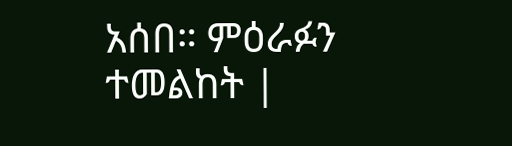አሰበ። ምዕራፉን ተመልከት |